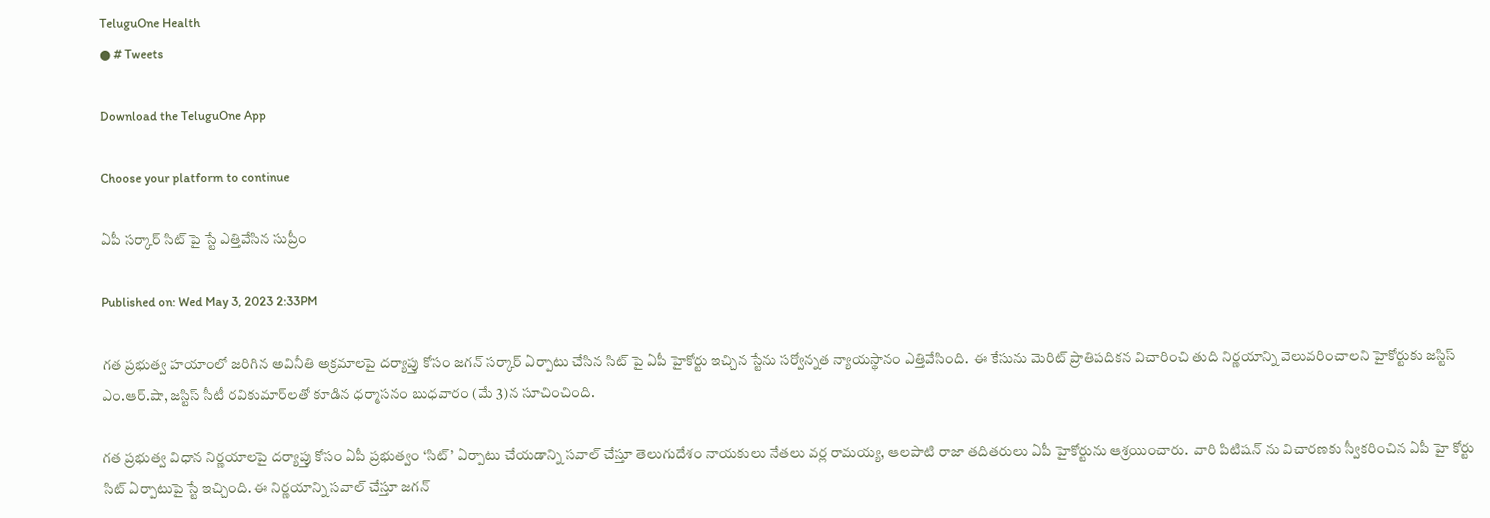TeluguOne Health
● # Tweets

Download the TeluguOne App

Choose your platform to continue

ఏపీ సర్కార్ సిట్ పై స్టే ఎత్తివేసిన సుప్రీం

Published on: Wed May 3, 2023 2:33PM

గత ప్రభుత్వ హయాంలో జరిగిన అవినీతి అక్రమాలపై దర్యాప్తు కోసం జగన్ సర్కార్ ఏర్పాటు చేసిన సిట్ పై ఏపీ హైకోర్టు ఇచ్చిన స్టేను సర్వోన్నత న్యాయస్థానం ఎత్తివేసింది.  ఈ కేసును మెరిట్ ప్రాతిపదికన విచారించి తుది నిర్ణయాన్ని వెలువరించాలని హైకోర్టుకు జస్టిస్ ఎం.ఆర్.షా, జస్టిస్ సీటీ రవికుమార్‌లతో కూడిన ధర్మాసనం బుధవారం (మే 3)న సూచించింది.

గత ప్రభుత్వ విధాన నిర్ణయాలపై దర్యాప్తు కోసం ఏపీ ప్రభుత్వం ‘సిట్’ ఏర్పాటు చేయడాన్ని సవాల్ చేస్తూ తెలుగుదేశం నాయకులు నేతలు వర్ల రామయ్య, ఆలపాటి రాజా తదితరులు ఏపీ హైకోర్టును ఆశ్రయించారు.  వారి పిటిషన్ ను విచారణకు స్వీకరించిన ఏపీ హై కోర్టు సిట్ ఏర్పాటుపై స్టే ఇచ్చింది. ఈ నిర్ణయాన్ని సవాల్ చేస్తూ జగన్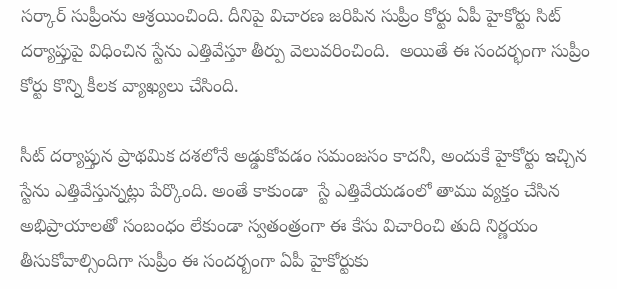సర్కార్ సుప్రీంను ఆశ్రయించింది. దీనిపై విచారణ జరిపిన సుప్రీం కోర్టు ఏపీ హైకోర్టు సిట్ దర్యాప్తుపై విధించిన స్టేను ఎత్తివేస్తూ తీర్పు వెలువరించింది.  అయితే ఈ సందర్భంగా సుప్రీం కోర్టు కొన్ని కీలక వ్యాఖ్యలు చేసింది.

సీట్ దర్యాప్తున ప్రాథమిక దశలోనే అడ్డుకోవడం సమంజసం కాదనీ, అందుకే హైకోర్టు ఇచ్చిన స్టేను ఎత్తివేస్తున్నట్లు పేర్కొంది. అంతే కాకుండా  స్టే ఎత్తివేయడంలో తాము వ్యక్తం చేసిన అభిప్రాయాలతో సంబంధం లేకుండా స్వతంత్రంగా ఈ కేసు విచారించి తుది నిర్ణయం తీసుకోవాల్సిందిగా సుప్రీం ఈ సందర్బంగా ఏపీ హైకోర్టుకు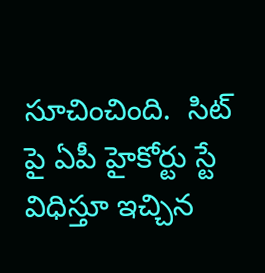సూచించింది.  సిట్ పై ఏపీ హైకోర్టు స్టే విధిస్తూ ఇచ్చిన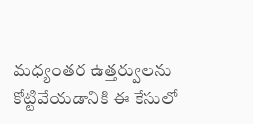మధ్యంతర ఉత్తర్వులను కోట్టివేయడానికి ఈ కేసులో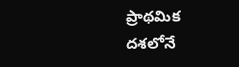ప్రాథమిక దశలోనే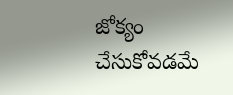జోక్యం చేసుకోవడమే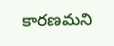కారణమని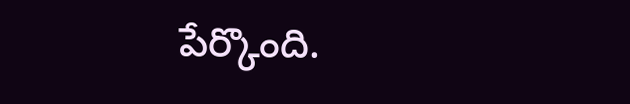పేర్కొంది.